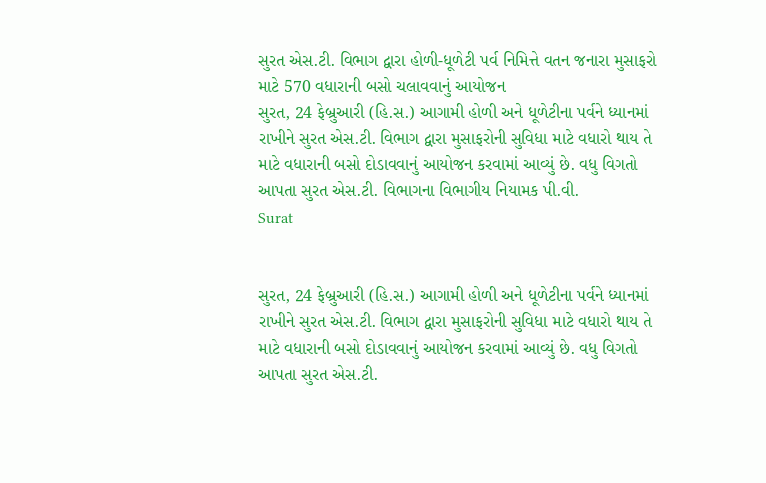સુરત એસ.ટી. વિભાગ દ્વારા હોળી-ધૂળેટી પર્વ નિમિત્તે વતન જનારા મુસાફરો માટે 570 વધારાની બસો ચલાવવાનું આયોજન
સુરત, 24 ફેબ્રુઆરી (હિ.સ.) આગામી હોળી અને ધૂળેટીના પર્વને ધ્યાનમાં રાખીને સુરત એસ.ટી. વિભાગ દ્વારા મુસાફરોની સુવિધા માટે વધારો થાય તે માટે વધારાની બસો દોડાવવાનું આયોજન કરવામાં આવ્યું છે. વધુ વિગતો આપતા સુરત એસ.ટી. વિભાગના વિભાગીય નિયામક પી.વી.
Surat


સુરત, 24 ફેબ્રુઆરી (હિ.સ.) આગામી હોળી અને ધૂળેટીના પર્વને ધ્યાનમાં રાખીને સુરત એસ.ટી. વિભાગ દ્વારા મુસાફરોની સુવિધા માટે વધારો થાય તે માટે વધારાની બસો દોડાવવાનું આયોજન કરવામાં આવ્યું છે. વધુ વિગતો આપતા સુરત એસ.ટી.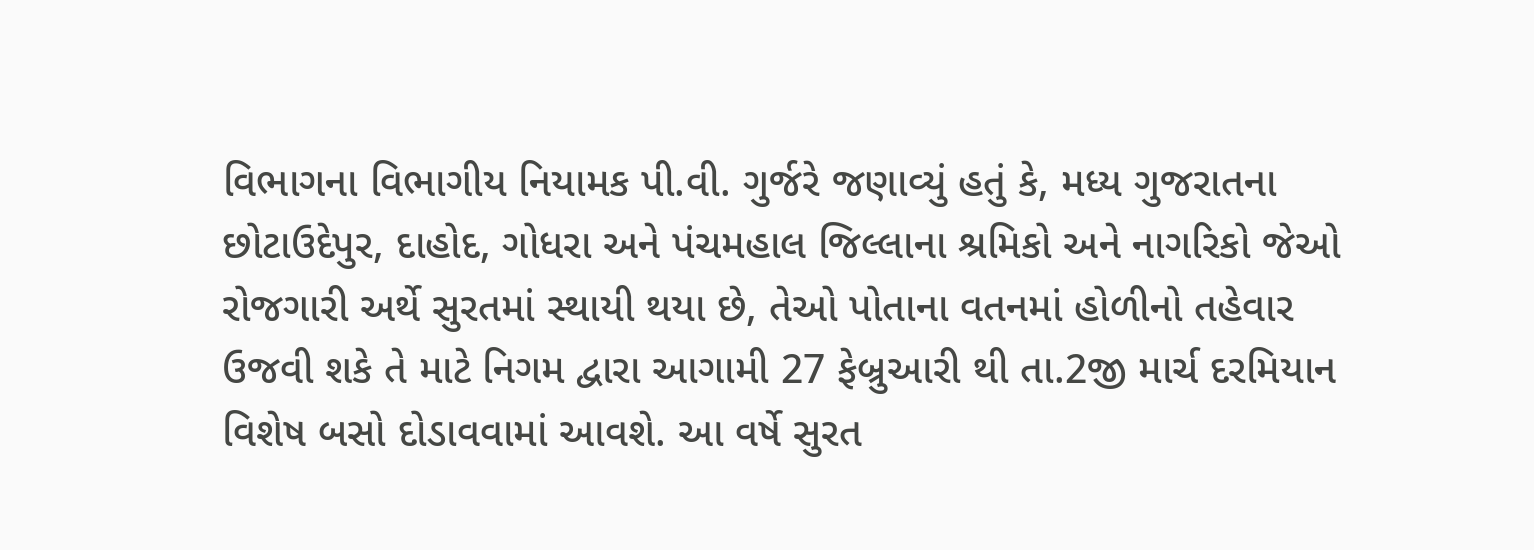વિભાગના વિભાગીય નિયામક પી.વી. ગુર્જરે જણાવ્યું હતું કે, મધ્ય ગુજરાતના છોટાઉદેપુર, દાહોદ, ગોધરા અને પંચમહાલ જિલ્લાના શ્રમિકો અને નાગરિકો જેઓ રોજગારી અર્થે સુરતમાં સ્થાયી થયા છે, તેઓ પોતાના વતનમાં હોળીનો તહેવાર ઉજવી શકે તે માટે નિગમ દ્વારા આગામી 27 ફેબ્રુઆરી થી તા.2જી માર્ચ દરમિયાન વિશેષ બસો દોડાવવામાં આવશે. આ વર્ષે સુરત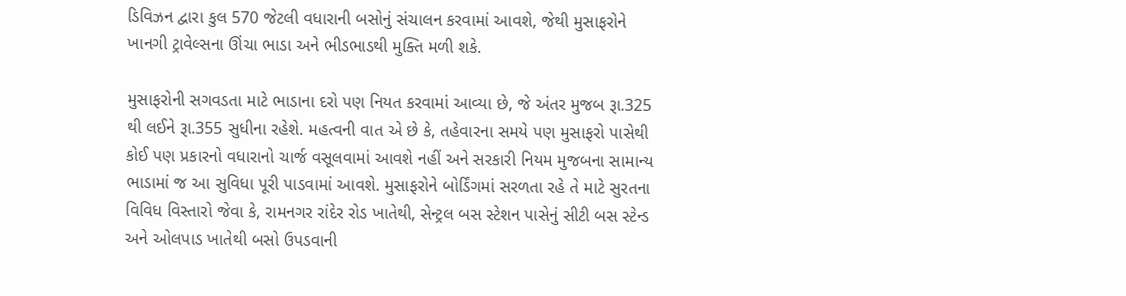ડિવિઝન દ્વારા કુલ 570 જેટલી વધારાની બસોનું સંચાલન કરવામાં આવશે, જેથી મુસાફરોને ખાનગી ટ્રાવેલ્સના ઊંચા ભાડા અને ભીડભાડથી મુક્તિ મળી શકે.

મુસાફરોની સગવડતા માટે ભાડાના દરો પણ નિયત કરવામાં આવ્યા છે, જે અંતર મુજબ રૂા.325 થી લઈને રૂા.355 સુધીના રહેશે. મહત્વની વાત એ છે કે, તહેવારના સમયે પણ મુસાફરો પાસેથી કોઈ પણ પ્રકારનો વધારાનો ચાર્જ વસૂલવામાં આવશે નહીં અને સરકારી નિયમ મુજબના સામાન્ય ભાડામાં જ આ સુવિધા પૂરી પાડવામાં આવશે. મુસાફરોને બોર્ડિંગમાં સરળતા રહે તે માટે સુરતના વિવિધ વિસ્તારો જેવા કે, રામનગર રાંદેર રોડ ખાતેથી, સેન્ટ્રલ બસ સ્ટેશન પાસેનું સીટી બસ સ્ટેન્ડ અને ઓલપાડ ખાતેથી બસો ઉપડવાની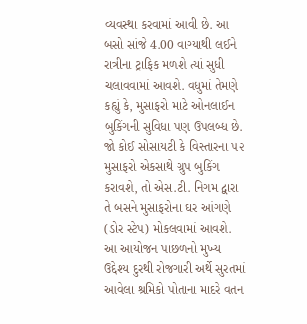વ્યવસ્થા કરવામાં આવી છે. આ બસો સાંજે 4.00 વાગ્યાથી લઈને રાત્રીના ટ્રાફિક મળશે ત્યાં સુધી ચલાવવામાં આવશે. વધુમાં તેમણે કહ્યું કે, મુસાફરો માટે ઓનલાઈન બુકિંગની સુવિધા પણ ઉપલબ્ધ છે. જો કોઈ સોસાયટી કે વિસ્તારના ૫૨ મુસાફરો એકસાથે ગ્રુપ બુકિંગ કરાવશે, તો એસ.ટી. નિગમ દ્વારા તે બસને મુસાફરોના ઘર આંગણે (ડોર સ્ટેપ) મોકલવામાં આવશે. આ આયોજન પાછળનો મુખ્ય ઉદ્દેશ્ય દુરથી રોજગારી અર્થે સુરતમાં આવેલા શ્રમિકો પોતાના માદરે વતન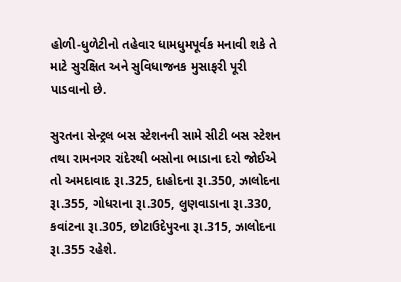હોળી-ધુળેટીનો તહેવાર ધામધુમપૂર્વક મનાવી શકે તે માટે સુરક્ષિત અને સુવિધાજનક મુસાફરી પૂરી પાડવાનો છે.

સુરતના સેન્ટ્રલ બસ સ્ટેશનની સામે સીટી બસ સ્ટેશન તથા રામનગર રાંદેરથી બસોના ભાડાના દરો જોઈએ તો અમદાવાદ રૂા.325, દાહોદના રૂા.350, ઝાલોદના રૂા.355, ગોધરાના રૂા.305, લુણવાડાના રૂા.330, કવાંટના રૂા.305, છોટાઉદેપુરના રૂા.315, ઝાલોદના રૂા.355 રહેશે.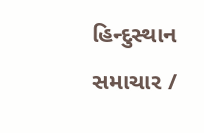હિન્દુસ્થાન સમાચાર /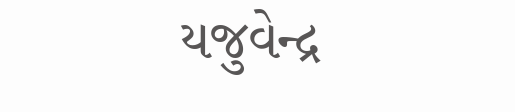યજુવેન્દ્ર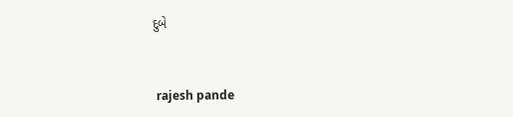દુબે


 rajesh pande